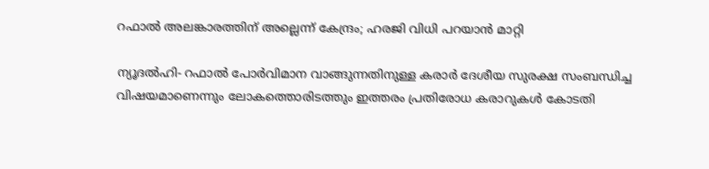റഫാല്‍ അലങ്കാരത്തിന് അല്ലെന്ന് കേന്ദ്രം; ഹരജി വിധി പറയാന്‍ മാറ്റി

ന്യൂദല്‍ഹി- റഫാല്‍ പോര്‍വിമാന വാങ്ങുന്നതിനുള്ള കരാര്‍ ദേശീയ സുരക്ഷ സംബന്ധിച്ച വിഷയമാണെന്നും ലോകത്തൊരിടത്തും ഇത്തരം പ്രതിരോധ കരാറുകള്‍ കോടതി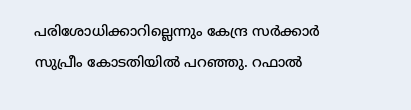പരിശോധിക്കാറില്ലെന്നും കേന്ദ്ര സര്‍ക്കാര്‍ സുപ്രീം കോടതിയില്‍ പറഞ്ഞു. റഫാല്‍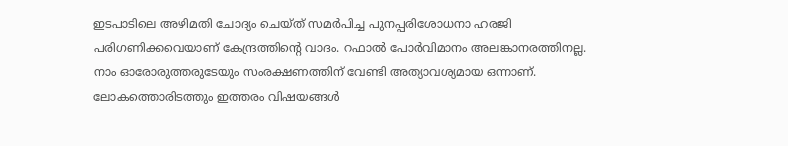ഇടപാടിലെ അഴിമതി ചോദ്യം ചെയ്ത് സമര്‍പിച്ച പുനപ്പരിശോധനാ ഹരജി പരിഗണിക്കവെയാണ് കേന്ദ്രത്തിന്റെ വാദം. റഫാല്‍ പോര്‍വിമാനം അലങ്കാനരത്തിനല്ല. നാം ഓരോരുത്തരുടേയും സംരക്ഷണത്തിന് വേണ്ടി അത്യാവശ്യമായ ഒന്നാണ്. ലോകത്തൊരിടത്തും ഇത്തരം വിഷയങ്ങള്‍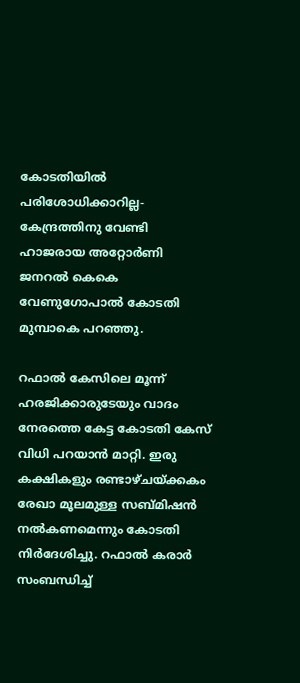കോടതിയില്‍ പരിശോധിക്കാറില്ല- കേന്ദ്രത്തിനു വേണ്ടി ഹാജരായ അറ്റോര്‍ണി ജനറല്‍ കെകെ വേണുഗോപാല്‍ കോടതി മുമ്പാകെ പറഞ്ഞു.

റഫാല്‍ കേസിലെ മൂന്ന് ഹരജിക്കാരുടേയും വാദം നേരത്തെ കേട്ട കോടതി കേസ് വിധി പറയാന്‍ മാറ്റി. ഇരു കക്ഷികളും രണ്ടാഴ്ചയ്ക്കകം രേഖാ മൂലമുള്ള സബ്മിഷന്‍ നല്‍കണമെന്നും കോടതി നിര്‍ദേശിച്ചു. റഫാല്‍ കരാര്‍ സംബന്ധിച്ച്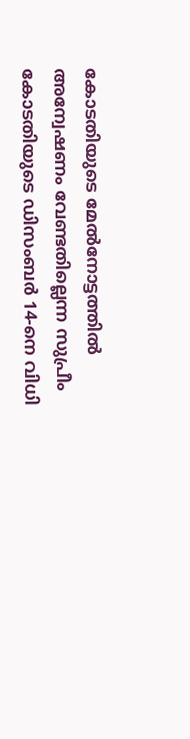കോടതിയുടെ മേല്‍നോട്ടത്തില്‍ അന്വേഷണം വേണ്ടതില്ലെന്ന സുപ്രീം കോടതിയുടെ ഡിസംബര്‍ 14-നെ വിധി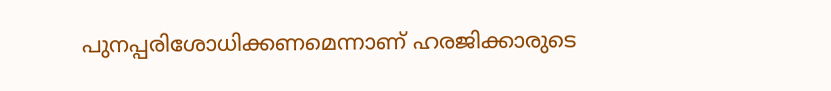പുനപ്പരിശോധിക്കണമെന്നാണ് ഹരജിക്കാരുടെ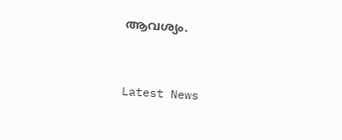ആവശ്യം.


Latest News